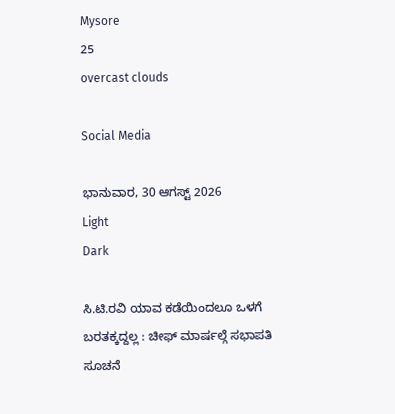Mysore
25
overcast clouds

Social Media

ಭಾನುವಾರ, 30 ಆಗಸ್ಟ್ 2026
Light
Dark

ಸಿ.ಟಿ.ರವಿ ಯಾವ ಕಡೆಯಿಂದಲೂ ಒಳಗೆ ಬರತಕ್ಕದ್ದಲ್ಲ : ಚೀಫ್ ಮಾರ್ಷಲ್ಗೆ ಸಭಾಪತಿ ಸೂಚನೆ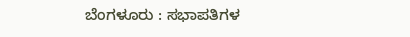ಬೆಂಗಳೂರು : ಸಭಾಪತಿಗಳ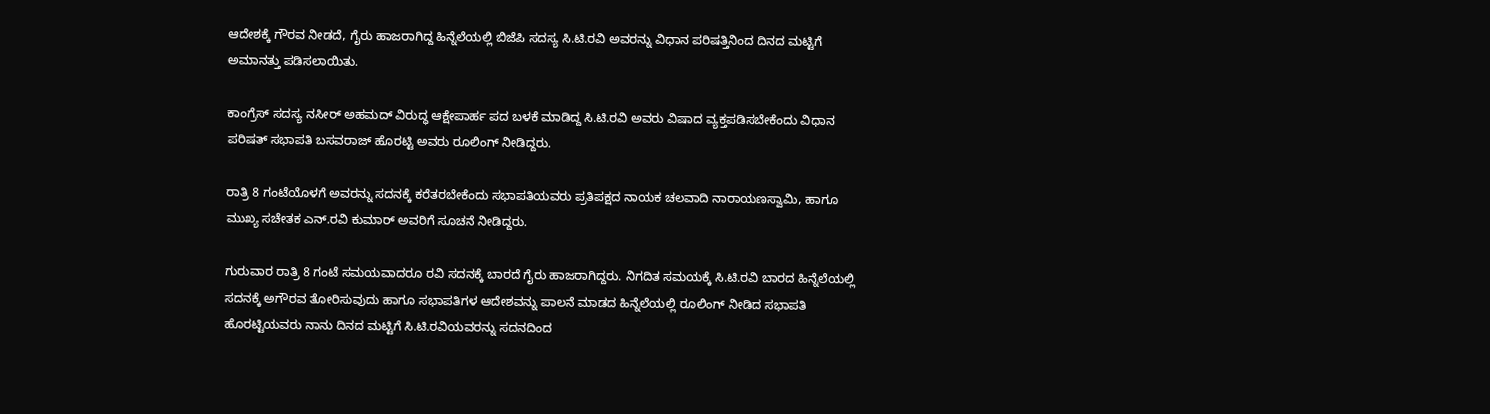ಆದೇಶಕ್ಕೆ ಗೌರವ ನೀಡದೆ, ಗೈರು ಹಾಜರಾಗಿದ್ದ ಹಿನ್ನೆಲೆಯಲ್ಲಿ ಬಿಜೆಪಿ ಸದಸ್ಯ ಸಿ.ಟಿ.ರವಿ ಅವರನ್ನು ವಿಧಾನ ಪರಿಷತ್ತಿನಿಂದ ದಿನದ ಮಟ್ಟಿಗೆ ಅಮಾನತ್ತು ಪಡಿಸಲಾಯಿತು.

ಕಾಂಗ್ರೆಸ್ ಸದಸ್ಯ ನಸೀರ್ ಅಹಮದ್ ವಿರುದ್ಧ ಆಕ್ಷೇಪಾರ್ಹ ಪದ ಬಳಕೆ ಮಾಡಿದ್ದ ಸಿ.ಟಿ.ರವಿ ಅವರು ವಿಷಾದ ವ್ಯಕ್ತಪಡಿಸಬೇಕೆಂದು ವಿಧಾನ ಪರಿಷತ್ ಸಭಾಪತಿ ಬಸವರಾಜ್ ಹೊರಟ್ಟಿ ಅವರು ರೂಲಿಂಗ್ ನೀಡಿದ್ದರು.

ರಾತ್ರಿ 8 ಗಂಟೆಯೊಳಗೆ ಅವರನ್ನು ಸದನಕ್ಕೆ ಕರೆತರಬೇಕೆಂದು ಸಭಾಪತಿಯವರು ಪ್ರತಿಪಕ್ಷದ ನಾಯಕ ಚಲವಾದಿ ನಾರಾಯಣಸ್ವಾಮಿ, ಹಾಗೂ ಮುಖ್ಯ ಸಚೇತಕ ಎನ್.ರವಿ ಕುಮಾರ್ ಅವರಿಗೆ ಸೂಚನೆ ನೀಡಿದ್ದರು.

ಗುರುವಾರ ರಾತ್ರಿ 8 ಗಂಟೆ ಸಮಯವಾದರೂ ರವಿ ಸದನಕ್ಕೆ ಬಾರದೆ ಗೈರು ಹಾಜರಾಗಿದ್ದರು. ನಿಗದಿತ ಸಮಯಕ್ಕೆ ಸಿ.ಟಿ.ರವಿ ಬಾರದ ಹಿನ್ನೆಲೆಯಲ್ಲಿ ಸದನಕ್ಕೆ ಅಗೌರವ ತೋರಿಸುವುದು ಹಾಗೂ ಸಭಾಪತಿಗಳ ಆದೇಶವನ್ನು ಪಾಲನೆ ಮಾಡದ ಹಿನ್ನೆಲೆಯಲ್ಲಿ ರೂಲಿಂಗ್ ನೀಡಿದ ಸಭಾಪತಿ ಹೊರಟ್ಟಿಯವರು ನಾನು ದಿನದ ಮಟ್ಟಿಗೆ ಸಿ.ಟಿ.ರವಿಯವರನ್ನು ಸದನದಿಂದ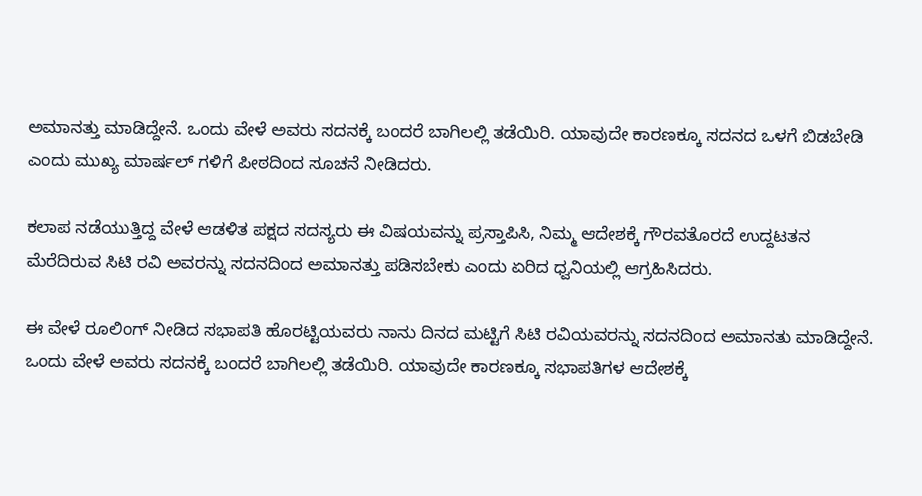ಅಮಾನತ್ತು ಮಾಡಿದ್ದೇನೆ. ಒಂದು ವೇಳೆ ಅವರು ಸದನಕ್ಕೆ ಬಂದರೆ ಬಾಗಿಲಲ್ಲಿ ತಡೆಯಿರಿ. ಯಾವುದೇ ಕಾರಣಕ್ಕೂ ಸದನದ ಒಳಗೆ ಬಿಡಬೇಡಿ ಎಂದು ಮುಖ್ಯ ಮಾರ್ಷಲ್ ಗಳಿಗೆ ಪೀಠದಿಂದ ಸೂಚನೆ ನೀಡಿದರು.

ಕಲಾಪ ನಡೆಯುತ್ತಿದ್ದ ವೇಳೆ ಆಡಳಿತ ಪಕ್ಷದ ಸದಸ್ಯರು ಈ ವಿಷಯವನ್ನು ಪ್ರಸ್ತಾಪಿಸಿ, ನಿಮ್ಮ ಆದೇಶಕ್ಕೆ ಗೌರವತೊರದೆ ಉದ್ದಟತನ ಮೆರೆದಿರುವ ಸಿಟಿ ರವಿ ಅವರನ್ನು ಸದನದಿಂದ ಅಮಾನತ್ತು ಪಡಿಸಬೇಕು ಎಂದು ಏರಿದ ಧ್ವನಿಯಲ್ಲಿ ಆಗ್ರಹಿಸಿದರು.

ಈ ವೇಳೆ ರೂಲಿಂಗ್ ನೀಡಿದ ಸಭಾಪತಿ ಹೊರಟ್ಟಿಯವರು ನಾನು ದಿನದ ಮಟ್ಟಿಗೆ ಸಿಟಿ ರವಿಯವರನ್ನು ಸದನದಿಂದ ಅಮಾನತು ಮಾಡಿದ್ದೇನೆ. ಒಂದು ವೇಳೆ ಅವರು ಸದನಕ್ಕೆ ಬಂದರೆ ಬಾಗಿಲಲ್ಲಿ ತಡೆಯಿರಿ. ಯಾವುದೇ ಕಾರಣಕ್ಕೂ ಸಭಾಪತಿಗಳ ಆದೇಶಕ್ಕೆ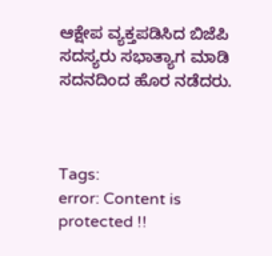ಆಕ್ಷೇಪ ವ್ಯಕ್ತಪಡಿಸಿದ ಬಿಜೆಪಿ ಸದಸ್ಯರು ಸಭಾತ್ಯಾಗ ಮಾಡಿ ಸದನದಿಂದ ಹೊರ ನಡೆದರು.



Tags:
error: Content is protected !!